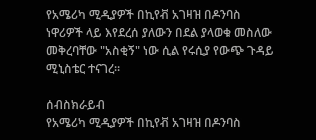የአሜሪካ ሚዲያዎች በኪየቭ አገዛዝ በዶንባስ ነዋሪዎች ላይ እየደረሰ ያለውን በደል ያላወቁ መስለው መቅረባቸው "አስቂኝ" ነው ሲል የሩሲያ የውጭ ጉዳይ ሚኒስቴር ተናገረ።

ሰብስክራይብ
የአሜሪካ ሚዲያዎች በኪየቭ አገዛዝ በዶንባስ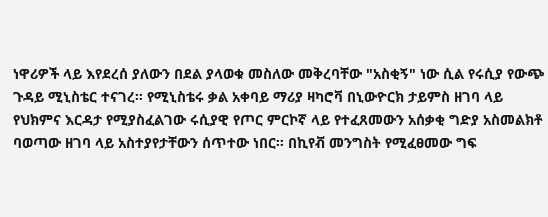ነዋሪዎች ላይ እየደረሰ ያለውን በደል ያላወቁ መስለው መቅረባቸው "አስቂኝ" ነው ሲል የሩሲያ የውጭ ጉዳይ ሚኒስቴር ተናገረ። የሚኒስቴሩ ቃል አቀባይ ማሪያ ዛካሮቫ በኒውዮርክ ታይምስ ዘገባ ላይ የህክምና እርዳታ የሚያስፈልገው ሩሲያዊ የጦር ምርኮኛ ላይ የተፈጸመውን አሰቃቂ ግድያ አስመልክቶ ባወጣው ዘገባ ላይ አስተያየታቸውን ሰጥተው ነበር። በኪየቭ መንግስት የሚፈፀመው ግፍ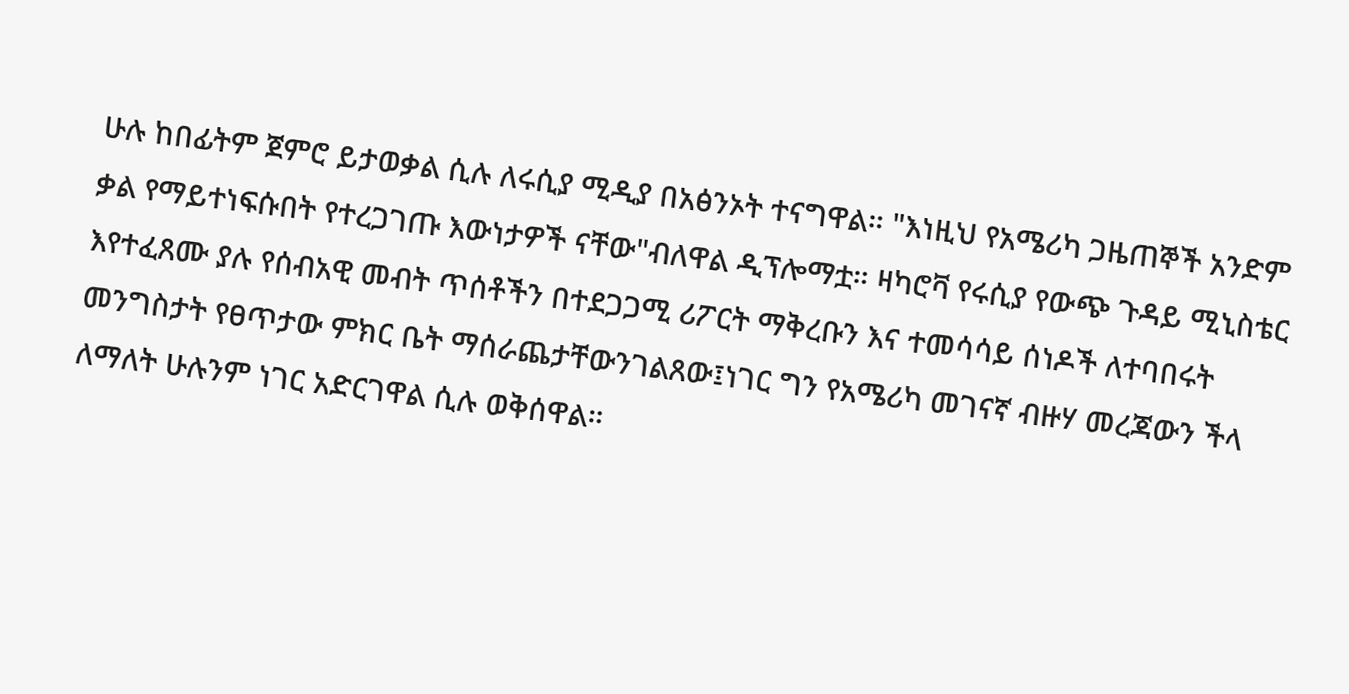ሁሉ ከበፊትም ጀምሮ ይታወቃል ሲሉ ለሩሲያ ሚዲያ በአፅንኦት ተናግዋል። "እነዚህ የአሜሪካ ጋዜጠኞች አንድም ቃል የማይተነፍሱበት የተረጋገጡ እውነታዎች ናቸው"ብለዋል ዲፕሎማቷ። ዛካሮቫ የሩሲያ የውጭ ጉዳይ ሚኒስቴር እየተፈጸሙ ያሉ የሰብአዊ መብት ጥሰቶችን በተደጋጋሚ ሪፖርት ማቅረቡን እና ተመሳሳይ ሰነዶች ለተባበሩት መንግስታት የፀጥታው ምክር ቤት ማሰራጨታቸውንገልጸው፤ነገር ግን የአሜሪካ መገናኛ ብዙሃ መረጃውን ችላ ለማለት ሁሉንም ነገር አድርገዋል ሲሉ ወቅሰዋል።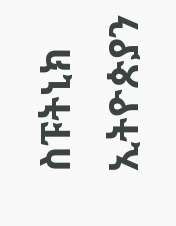ስፑትኒክ ኢትዮጵያን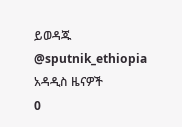ይወዳጁ @sputnik_ethiopia
አዳዲስ ዜናዎች
0